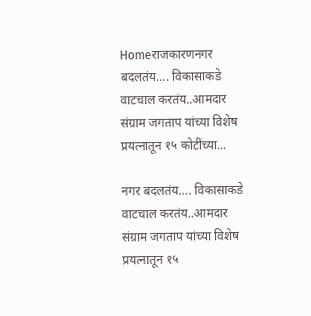Homeराजकारणनगर बदलतंय.... विकासाकडे वाटचाल करतंय..आमदार संग्राम जगताप यांच्या विशेष प्रयत्नातून १५ कोटींच्या...

नगर बदलतंय…. विकासाकडे वाटचाल करतंय..आमदार संग्राम जगताप यांच्या विशेष प्रयत्नातून १५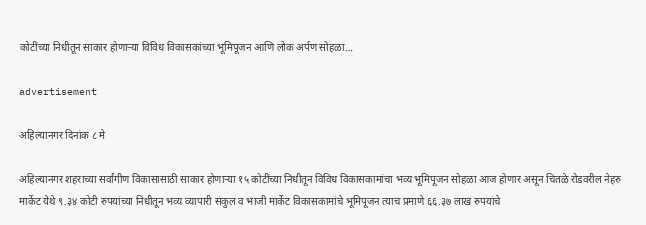कोटींच्या निधीतून साकार होणाऱ्या विविध विकासकांच्या भूमिपूजन आणि लोक अर्पण सोहळा…

advertisement

अहिल्यानगर दिनांक ८ मे

अहिल्यानगर शहराच्या सर्वांगीण विकासासाठी साकार होणाऱ्या १५ कोटींच्या निधीतून विविध विकासकामांचा भव्य भूमिपूजन सोहळा आज होणार असून चितळे रोडवरील नेहरु मार्केट येथे ९.३४ कोटी रुपयांच्या निधीतून भव्य व्यापारी संकुल व भाजी मार्केट विकासकामांचे भूमिपूजन त्याच प्रमाणे ६६.३७ लाख रुपयांचे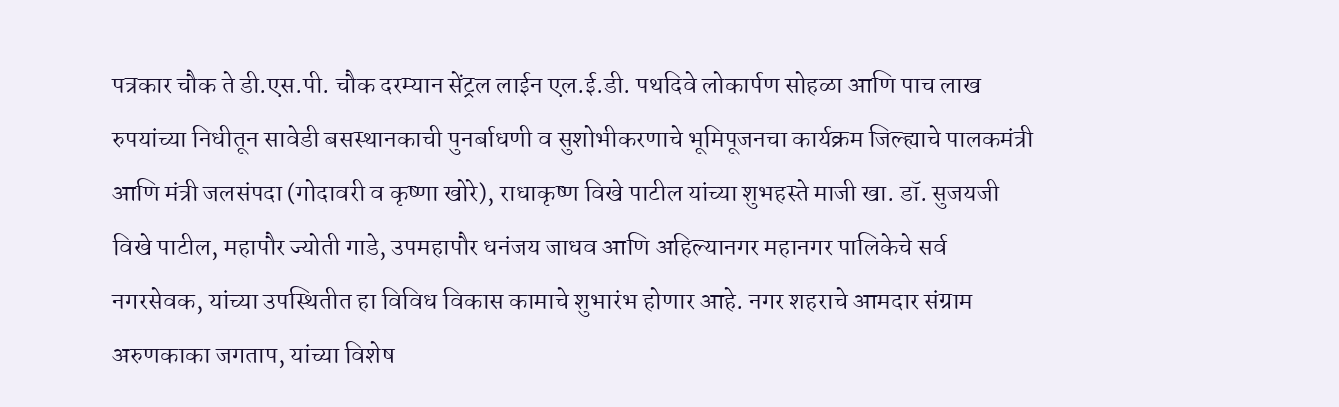पत्रकार चौक ते डी.एस.पी. चौक दरम्यान सेंट्रल लाईन एल.ई.डी. पथदिवे लोकार्पण सोहळा आणि पाच लाख रुपयांच्या निधीतून सावेडी बसस्थानकाची पुनर्बाधणी व सुशोभीकरणाचे भूमिपूजनचा कार्यक्रम जिल्ह्याचे पालकमंत्री आणि मंत्री जलसंपदा (गोदावरी व कृष्णा खोरे), राधाकृष्ण विखे पाटील यांच्या शुभहस्ते माजी खा. डॉ. सुजयजी विखे पाटील, महापौर ज्योती गाडे, उपमहापौर धनंजय जाधव आणि अहिल्यानगर महानगर पालिकेचे सर्व नगरसेवक, यांच्या उपस्थितीत हा विविध विकास कामाचे शुभारंभ होणार आहे. नगर शहराचे आमदार संग्राम अरुणकाका जगताप, यांच्या विशेष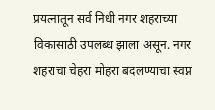प्रयत्नातून सर्व निधी नगर शहराच्या विकासाठी उपलब्ध झाला असून. नगर शहराचा चेहरा मोहरा बदलण्याचा स्वप्न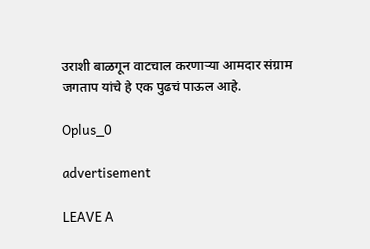उराशी बाळगून वाटचाल करणाऱ्या आमदार संग्राम जगताप यांचे हे एक पुढचं पाऊल आहे.

Oplus_0

advertisement

LEAVE A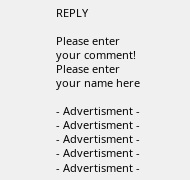REPLY

Please enter your comment!
Please enter your name here

- Advertisment -
- Advertisment -
- Advertisment -
- Advertisment -
- Advertisment -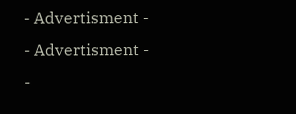- Advertisment -
- Advertisment -
-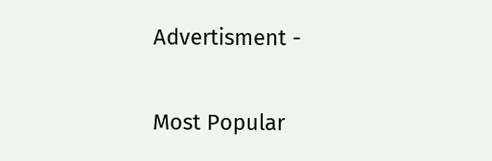Advertisment -

Most Popular